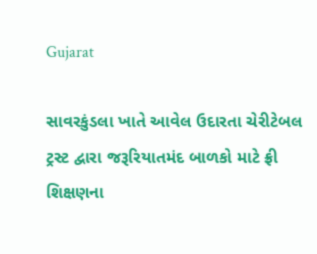Gujarat

સાવરકુંડલા ખાતે આવેલ ઉદારતા ચેરીટેબલ ટ્રસ્ટ દ્વારા જરૂરિયાતમંદ બાળકો માટે ફ્રી શિક્ષણના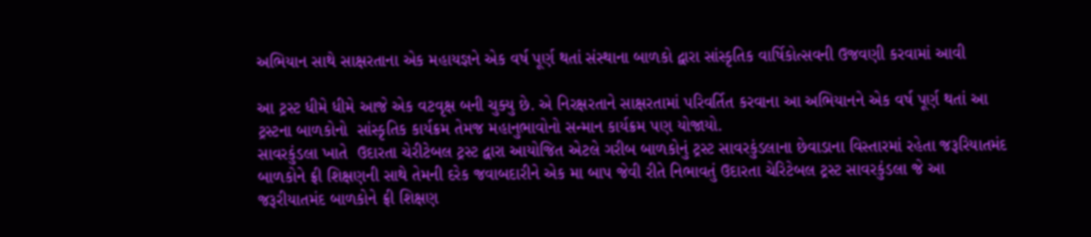અભિયાન સાથે સાક્ષરતાના એક મહાયજ્ઞને એક વર્ષ પૂર્ણ થતાં સંસ્થાના બાળકો દ્વારા સાંસ્કૃતિક વાર્ષિકોત્સવની ઉજવણી કરવામાં આવી

આ ટ્રસ્ટ ધીમે ધીમે આજે એક વટવૃક્ષ બની ચુક્યુ છે. એ નિરક્ષરતાને સાક્ષરતામાં પરિવર્તિત કરવાના આ અભિયાનને એક વર્ષ પૂર્ણ થતાં આ ટ્રસ્ટના બાળકોનો  સાંસ્કૃતિક કાર્યક્રમ તેમજ મહાનુભાવોનો સન્માન કાર્યક્રમ પણ યોજાયો.
સાવરકુંડલા ખાતે  ઉદારતા ચેરીટેબલ ટ્રસ્ટ દ્વારા આયોજિત એટલે ગરીબ બાળકોનું ટ્રસ્ટ સાવરકુંડલાના છેવાડાના વિસ્તારમાં રહેતા જરૂરિયાતમંદ બાળકોને ફ્રી શિક્ષણની સાથે તેમની દરેક જવાબદારીને એક મા બાપ જેવી રીતે નિભાવતું ઉદારતા ચેરિટેબલ ટ્રસ્ટ સાવરકુંડલા જે આ જરૂરીયાતમંદ બાળકોને ફ્રી શિક્ષણ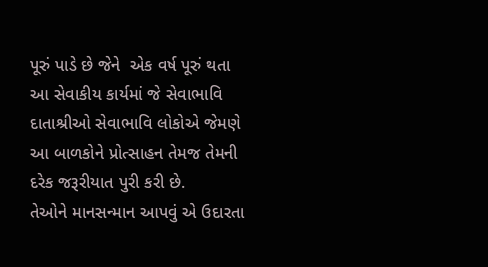પૂરું પાડે છે જેને  એક વર્ષ પૂરું થતા આ સેવાકીય કાર્યમાં જે સેવાભાવિ દાતાશ્રીઓ સેવાભાવિ લોકોએ જેમણે  આ બાળકોને પ્રોત્સાહન તેમજ તેમની દરેક જરૂરીયાત પુરી કરી છે.
તેઓને માનસન્માન આપવું એ ઉદારતા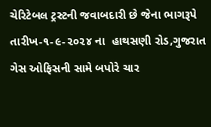ચેરિટેબલ ટ્રસ્ટની જવાબદારી છે જેના ભાગરૂપે  તારીખ-૧-૯-૨૦૨૪ ના  હાથસણી રોડ,ગુજરાત ગેસ ઓફિસની સામે બપોરે ચાર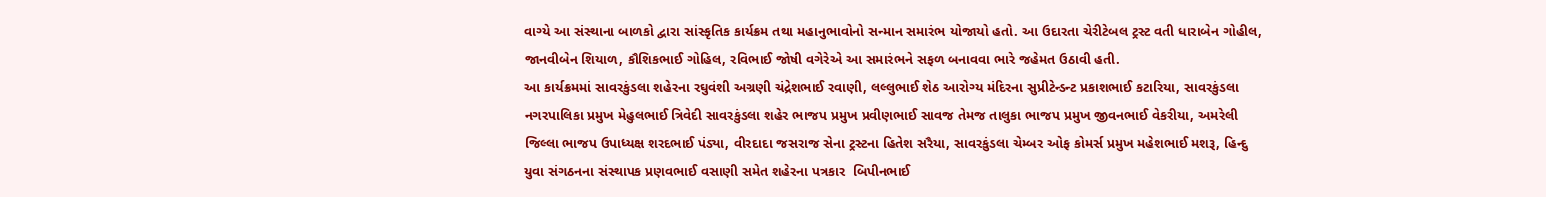વાગ્યે આ સંસ્થાના બાળકો દ્વારા સાંસ્કૃતિક કાર્યક્રમ તથા મહાનુભાવોનો સન્માન સમારંભ યોજાયો હતો. આ ઉદારતા ચેરીટેબલ ટ્રસ્ટ વતી ધારાબેન ગોહીલ, જાનવીબેન શિયાળ, કૌશિકભાઈ ગોહિલ, રવિભાઈ જોષી વગેરેએ આ સમારંભને સફળ બનાવવા ભારે જહેમત ઉઠાવી હતી.
આ કાર્યક્રમમાં સાવરકુંડલા શહેરના રઘુવંશી અગ્રણી ચંદ્રેશભાઈ રવાણી, લલ્લુભાઈ શેઠ આરોગ્ય મંદિરના સુપ્રીટેન્ડન્ટ પ્રકાશભાઈ કટારિયા, સાવરકુંડલા નગરપાલિકા પ્રમુખ મેહુલભાઈ ત્રિવેદી સાવરકુંડલા શહેર ભાજપ પ્રમુખ પ્રવીણભાઈ સાવજ તેમજ તાલુકા ભાજપ પ્રમુખ જીવનભાઈ વેકરીયા, અમરેલી જિલ્લા ભાજપ ઉપાધ્યક્ષ શરદભાઈ પંડ્યા, વીરદાદા જસરાજ સેના ટ્રસ્ટના હિતેશ સરૈયા, સાવરકુંડલા ચેમ્બર ઓફ કોમર્સ પ્રમુખ મહેશભાઈ મશરૂ, હિન્દુ યુવા સંગઠનના સંસ્થાપક પ્રણવભાઈ વસાણી સમેત શહેરના પત્રકાર  બિપીનભાઈ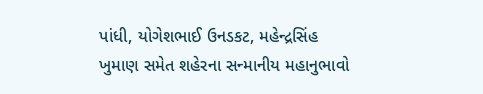પાંધી, યોગેશભાઈ ઉનડકટ, મહેન્દ્રસિંહ ખુમાણ સમેત શહેરના સન્માનીય મહાનુભાવો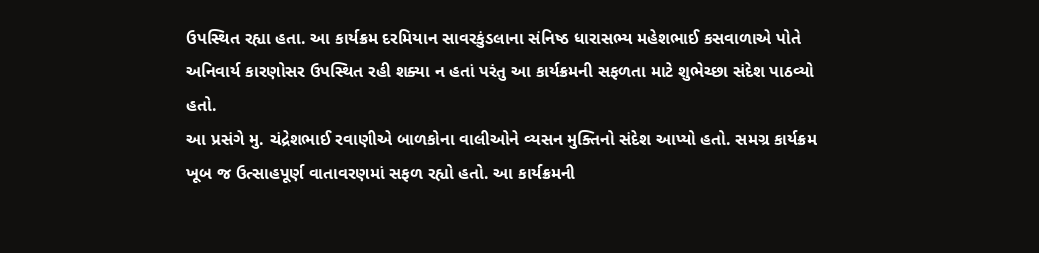ઉપસ્થિત રહ્યા હતા. આ કાર્યક્રમ દરમિયાન સાવરકુંડલાના સંનિષ્ઠ ધારાસભ્ય મહેશભાઈ કસવાળાએ પોતે અનિવાર્ય કારણોસર ઉપસ્થિત રહી શક્યા ન હતાં પરંતુ આ કાર્યક્રમની સફળતા માટે શુભેચ્છા સંદેશ પાઠવ્યો હતો.
આ પ્રસંગે મુ. ચંદ્રેશભાઈ રવાણીએ બાળકોના વાલીઓને વ્યસન મુક્તિનો સંદેશ આપ્યો હતો. સમગ્ર કાર્યક્રમ ખૂબ જ ઉત્સાહપૂર્ણ વાતાવરણમાં સફળ રહ્યો હતો. આ કાર્યક્રમની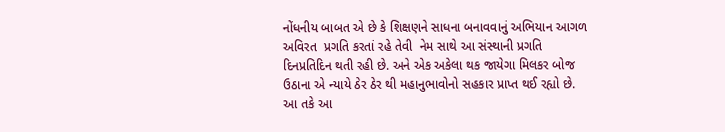નોંધનીય બાબત એ છે કે શિક્ષણને સાધના બનાવવાનું અભિયાન આગળ અવિરત  પ્રગતિ કરતાં રહે તેવી  નેમ સાથે આ સંસ્થાની પ્રગતિ દિનપ્રતિદિન થતી રહી છે. અને એક અકેલા થક જાયેગા મિલકર બોજ ઉઠાના એ ન્યાયે ઠેર ઠેર થી મહાનુભાવોનો સહકાર પ્રાપ્ત થઈ રહ્યો છે. આ તકે આ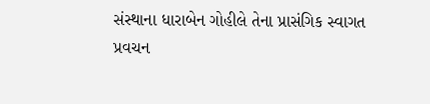સંસ્થાના ધારાબેન ગોહીલે તેના પ્રાસંગિક સ્વાગત પ્રવચન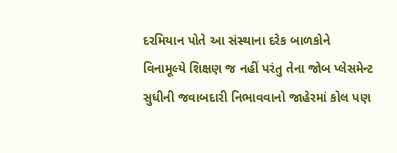દરમિયાન પોતે આ સંસ્થાના દરેક બાળકોને વિનામૂલ્યે શિક્ષણ જ નહીં પરંતુ તેના જોબ પ્લેસમેન્ટ સુધીની જવાબદારી નિભાવવાનો જાહેરમાં કોલ પણ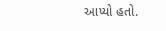આપ્યો હતો.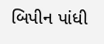બિપીન પાંધી